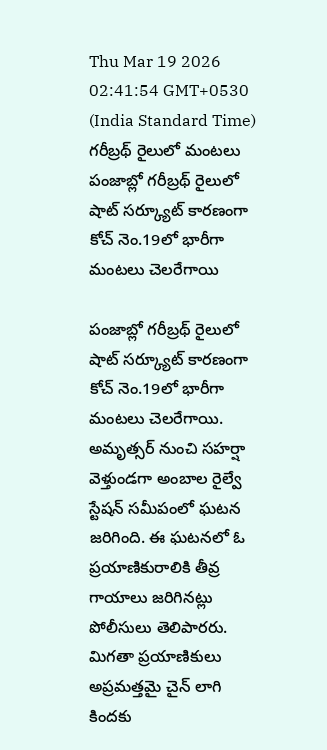Thu Mar 19 2026 02:41:54 GMT+0530 (India Standard Time)
గరీబ్రథ్ రైలులో మంటలు
పంజాబ్లో గరీబ్రథ్ రైలులో షాట్ సర్క్యూట్ కారణంగా కోచ్ నెం.19లో భారీగా మంటలు చెలరేగాయి

పంజాబ్లో గరీబ్రథ్ రైలులో షాట్ సర్క్యూట్ కారణంగా కోచ్ నెం.19లో భారీగా మంటలు చెలరేగాయి. అమృత్సర్ నుంచి సహర్షా వెళ్తుండగా అంబాల రైల్వే స్టేషన్ సమీపంలో ఘటన జరిగింది. ఈ ఘటనలో ఓ ప్రయాణికురాలికి తీవ్ర గాయాలు జరిగినట్లు పోలీసులు తెలిపారరు. మిగతా ప్రయాణికులు అప్రమత్తమై చైన్ లాగి కిందకు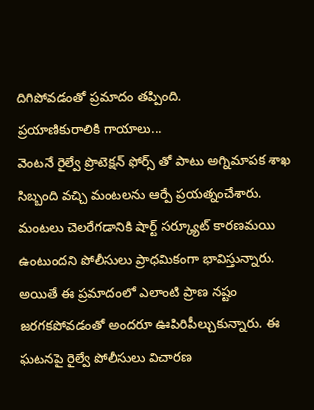దిగిపోవడంతో ప్రమాదం తప్పింది.
ప్రయాణికురాలికి గాయాలు...
వెంటనే రైల్వే ప్రొటెక్షన్ ఫోర్స్ తో పాటు అగ్నిమాపక శాఖ సిబ్బంది వచ్చి మంటలను ఆర్పే ప్రయత్నంచేశారు. మంటలు చెలరేగడానికి షార్ట్ సర్క్యూట్ కారణమయి ఉంటుందని పోలీసులు ప్రాధమికంగా భావిస్తున్నారు. అయితే ఈ ప్రమాదంలో ఎలాంటి ప్రాణ నష్టం జరగకపోవడంతో అందరూ ఊపిరిపీల్చుకున్నారు. ఈ ఘటనపై రైల్వే పోలీసులు విచారణ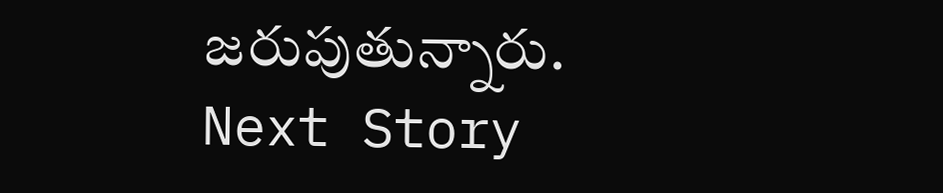జరుపుతున్నారు.
Next Story